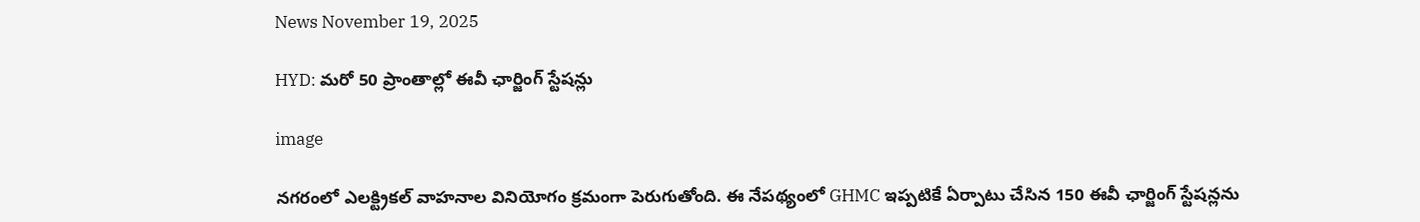News November 19, 2025

HYD: మరో 50 ప్రాంతాల్లో ఈవీ ఛార్జింగ్ స్టేషన్లు

image

నగరంలో ఎలక్ట్రికల్ వాహనాల వినియోగం క్రమంగా పెరుగుతోంది. ఈ నేపథ్యంలో GHMC ఇప్పటికే ఏర్పాటు చేసిన 150 ఈవీ ఛార్జింగ్ స్టేషన్లను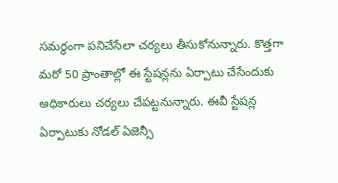సమర్థంగా పనిచేసేలా చర్యలు తీసుకోనున్నారు. కొత్తగా మరో 50 ప్రాంతాల్లో ఈ స్టేషన్లను ఏర్పాటు చేసేందుకు అధికారులు చర్యలు చేపట్టనున్నారు. ఈవీ స్టేషన్ల ఏర్పాటుకు నోడల్ ఏజెన్సీ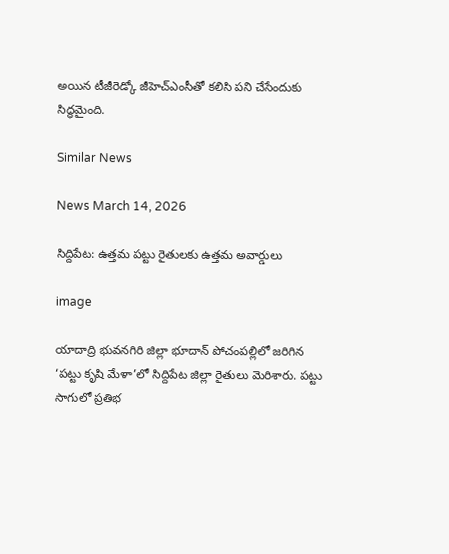అయిన టీజీరెడ్కో జీహెచ్ఎంసీతో కలిసి పని చేసేందుకు సిద్ధమైంది.

Similar News

News March 14, 2026

సిద్దిపేట: ఉత్తమ పట్టు రైతులకు ఉత్తమ అవార్డులు

image

యాదాద్రి భువనగిరి జిల్లా భూదాన్ పోచంపల్లిలో జరిగిన ‘పట్టు కృషి మేళా’లో సిద్దిపేట జిల్లా రైతులు మెరిశారు. పట్టు సాగులో ప్రతిభ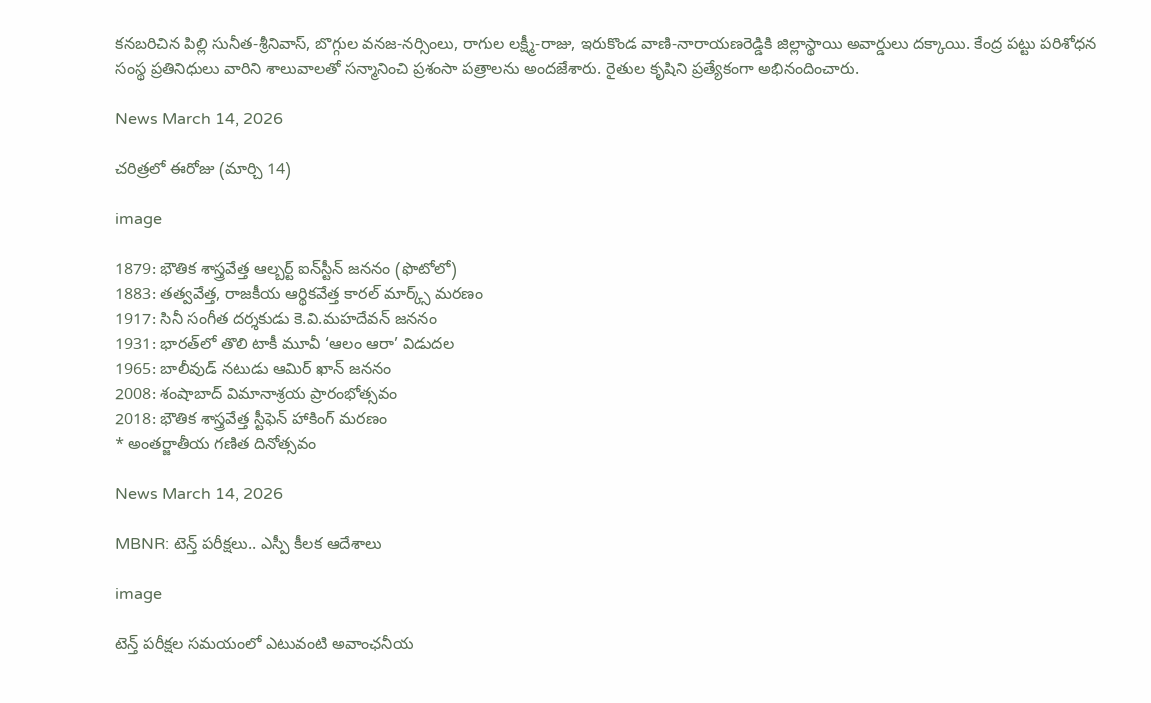కనబరిచిన పిల్లి సునీత-శ్రీనివాస్, బొగ్గుల వనజ-నర్సింలు, రాగుల లక్ష్మీ-రాజు, ఇరుకొండ వాణి-నారాయణరెడ్డికి జిల్లాస్థాయి అవార్డులు దక్కాయి. కేంద్ర పట్టు పరిశోధన సంస్థ ప్రతినిధులు వారిని శాలువాలతో సన్మానించి ప్రశంసా పత్రాలను అందజేశారు. రైతుల కృషిని ప్రత్యేకంగా అభినందించారు.

News March 14, 2026

చరిత్రలో ఈరోజు (మార్చి 14)

image

1879: భౌతిక శాస్త్రవేత్త ఆల్బర్ట్ ఐన్‌స్టీన్ జననం (ఫొటోలో)
1883: తత్వవేత్త, రాజకీయ ఆర్థికవేత్త కారల్ మార్క్స్ మరణం
1917: సినీ సంగీత దర్శకుడు కె.వి.మహదేవన్ జననం
1931: భారత్‌లో తొలి టాకీ మూవీ ‘ఆలం ఆరా’ విడుదల
1965: బాలీవుడ్ నటుడు ఆమిర్ ఖాన్ జననం
2008: శంషాబాద్ విమానాశ్రయ ప్రారంభోత్సవం
2018: భౌతిక శాస్త్రవేత్త స్టీఫెన్ హాకింగ్ మరణం
* అంతర్జాతీయ గణిత దినోత్సవం

News March 14, 2026

MBNR: టెన్త్ పరీక్షలు.. ఎస్పీ కీలక ఆదేశాలు

image

టెన్త్ పరీక్షల సమయంలో ఎటువంటి అవాంఛనీయ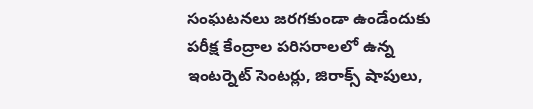సంఘటనలు జరగకుండా ఉండేందుకు పరీక్ష కేంద్రాల పరిసరాలలో ఉన్న ఇంటర్నెట్ సెంటర్లు, జిరాక్స్ షాపులు,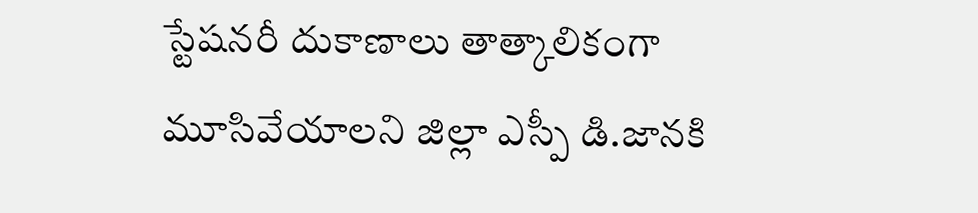స్టేషనరీ దుకాణాలు తాత్కాలికంగా మూసివేయాలని జిల్లా ఎస్పీ డి.జానకి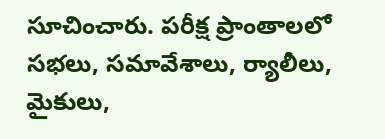సూచించారు. పరీక్ష ప్రాంతాలలో సభలు, సమావేశాలు, ర్యాలీలు, మైకులు,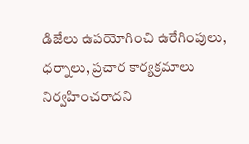డిజేలు ఉపయోగించి ఉరేగింపులు, ధర్నాలు, ప్రచార కార్యక్రమాలు నిర్వహించరాదని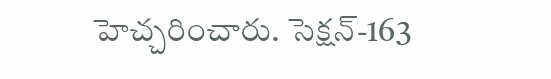హెచ్చరించారు. సెక్షన్-163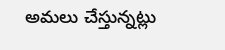అమలు చేస్తున్నట్లు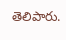తెలిపారు.